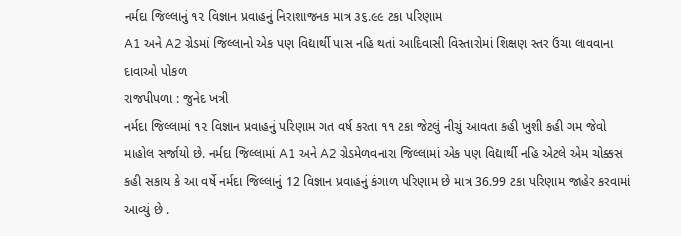નર્મદા જિલ્લાનું ૧૨ વિજ્ઞાન પ્રવાહનું નિરાશાજનક માત્ર ૩૬.૯૯ ટકા પરિણામ
A1 અને A2 ગ્રેડમાં જિલ્લાનો એક પણ વિદ્યાર્થી પાસ નહિ થતાં આદિવાસી વિસ્તારોમાં શિક્ષણ સ્તર ઉંચા લાવવાના દાવાઓ પોકળ
રાજપીપળા : જુનેદ ખત્રી
નર્મદા જિલ્લામાં ૧૨ વિજ્ઞાન પ્રવાહનું પરિણામ ગત વર્ષ કરતા ૧૧ ટકા જેટલું નીચું આવતા કહી ખુશી કહી ગમ જેવો માહોલ સર્જાયો છે. નર્મદા જિલ્લામાં A1 અને A2 ગ્રેડમેળવનારા જિલ્લામાં એક પણ વિદ્યાર્થી નહિ એટલે એમ ચોક્કસ કહી સકાય કે આ વર્ષે નર્મદા જિલ્લાનું 12 વિજ્ઞાન પ્રવાહનું કંગાળ પરિણામ છે માત્ર 36.99 ટકા પરિણામ જાહેર કરવામાં આવ્યું છે .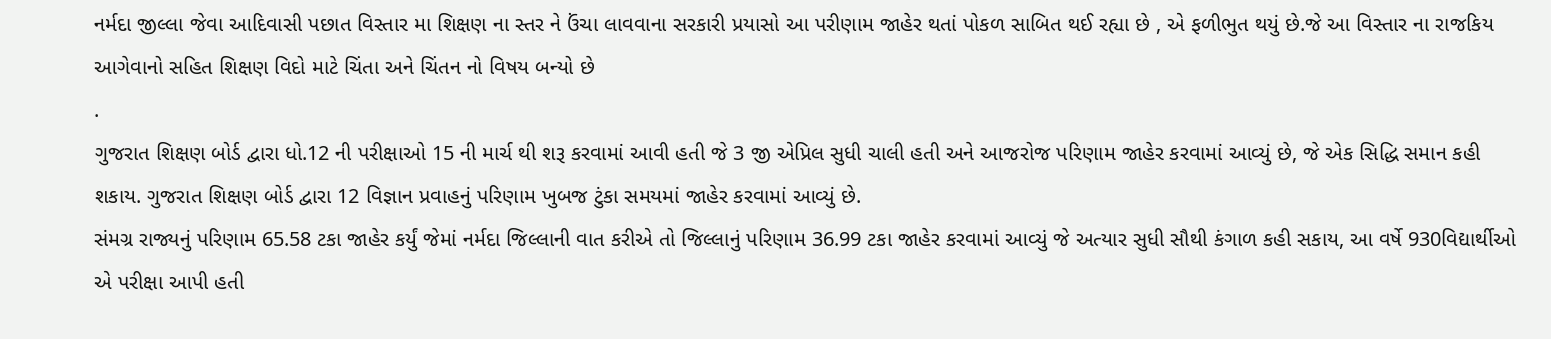નર્મદા જીલ્લા જેવા આદિવાસી પછાત વિસ્તાર મા શિક્ષણ ના સ્તર ને ઉંચા લાવવાના સરકારી પ્રયાસો આ પરીણામ જાહેર થતાં પોકળ સાબિત થઈ રહ્યા છે , એ ફળીભુત થયું છે.જે આ વિસ્તાર ના રાજકિય આગેવાનો સહિત શિક્ષણ વિદો માટે ચિંતા અને ચિંતન નો વિષય બન્યો છે
.
ગુજરાત શિક્ષણ બોર્ડ દ્વારા ધો.12 ની પરીક્ષાઓ 15 ની માર્ચ થી શરૂ કરવામાં આવી હતી જે 3 જી એપ્રિલ સુધી ચાલી હતી અને આજરોજ પરિણામ જાહેર કરવામાં આવ્યું છે, જે એક સિદ્ધિ સમાન કહી શકાય. ગુજરાત શિક્ષણ બોર્ડ દ્વારા 12 વિજ્ઞાન પ્રવાહનું પરિણામ ખુબજ ટુંકા સમયમાં જાહેર કરવામાં આવ્યું છે.
સંમગ્ર રાજ્યનું પરિણામ 65.58 ટકા જાહેર કર્યું જેમાં નર્મદા જિલ્લાની વાત કરીએ તો જિલ્લાનું પરિણામ 36.99 ટકા જાહેર કરવામાં આવ્યું જે અત્યાર સુધી સૌથી કંગાળ કહી સકાય, આ વર્ષે 930વિદ્યાર્થીઓ એ પરીક્ષા આપી હતી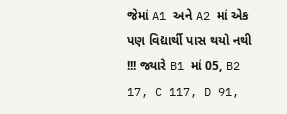જેમાં A1 અને A2 માં એક પણ વિદ્યાર્થી પાસ થયો નથી !!! જ્યારે B1 માં 05, B2 17, C 117, D 91,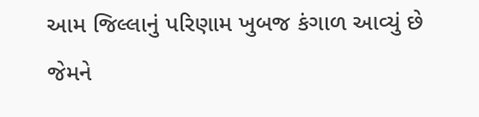આમ જિલ્લાનું પરિણામ ખુબજ કંગાળ આવ્યું છે જેમને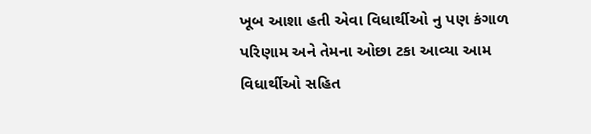ખૂબ આશા હતી એવા વિધાર્થીઓ નુ પણ કંગાળ પરિણામ અને તેમના ઓછા ટકા આવ્યા આમ વિધાર્થીઓ સહિત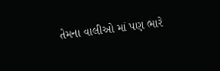તેમના વાલીઓ માં પણ ભારે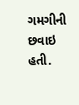ગમગીની છવાઇ હતી.